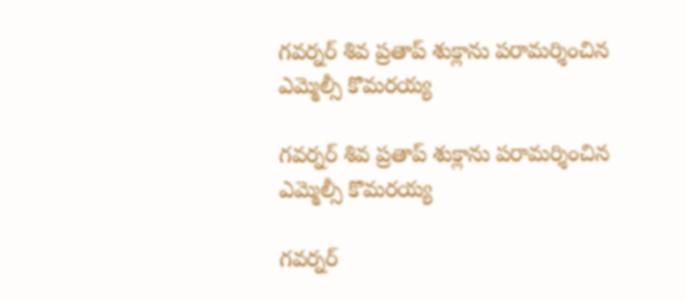గవర్నర్ శివ ప్రతాప్ శుక్లాను పరామర్శించిన ఎమ్మెల్సీ కొమరయ్య

గవర్నర్ శివ ప్రతాప్ శుక్లాను పరామర్శించిన ఎమ్మెల్సీ కొమరయ్య

గవర్నర్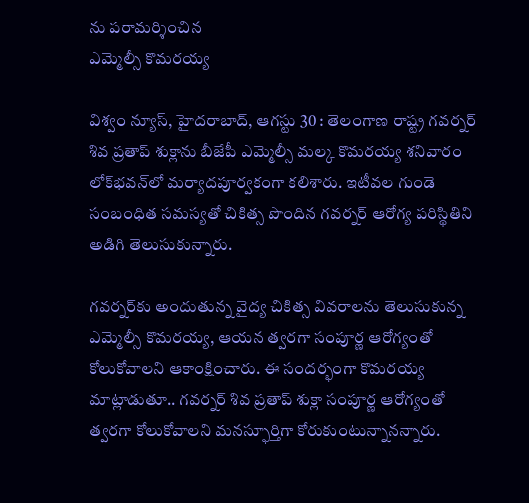ను పరామర్శించిన
ఎమ్మెల్సీ కొమరయ్య

విశ్వం న్యూస్, హైదరాబాద్‌, ఆగస్టు 30 : తెలంగాణ రాష్ట్ర గవర్నర్ శివ ప్రతాప్ శుక్లాను బీజేపీ ఎమ్మెల్సీ మల్క కొమరయ్య శనివారం లోక్‌భవన్‌లో మర్యాదపూర్వకంగా కలిశారు. ఇటీవల గుండె సంబంధిత సమస్యతో చికిత్స పొందిన గవర్నర్ ఆరోగ్య పరిస్థితిని అడిగి తెలుసుకున్నారు.

గవర్నర్‌కు అందుతున్న వైద్య చికిత్స వివరాలను తెలుసుకున్న ఎమ్మెల్సీ కొమరయ్య, ఆయన త్వరగా సంపూర్ణ ఆరోగ్యంతో కోలుకోవాలని ఆకాంక్షించారు. ఈ సందర్భంగా కొమరయ్య మాట్లాడుతూ.. గవర్నర్ శివ ప్రతాప్ శుక్లా సంపూర్ణ ఆరోగ్యంతో త్వరగా కోలుకోవాలని మనస్ఫూర్తిగా కోరుకుంటున్నానన్నారు.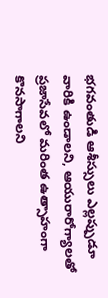భగవంతుడి ఆశీస్సులు ఎల్లప్పుడూ వారికి ఉండాలని, ఆయురారోగ్యాలతో ప్రజాసేవలో మరింత ఉత్సాహంగా కొనసాగాలని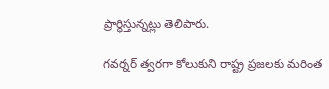ప్రార్థిస్తున్నట్లు తెలిపారు.

గవర్నర్ త్వరగా కోలుకుని రాష్ట్ర ప్రజలకు మరింత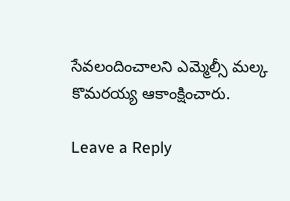సేవలందించాలని ఎమ్మెల్సీ మల్క కొమరయ్య ఆకాంక్షించారు.

Leave a Reply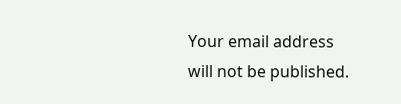Your email address will not be published.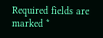Required fields are marked *